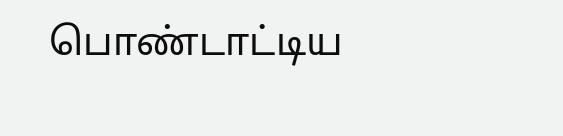பொண்டாட்டிய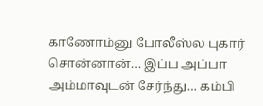காணோம்னு போலீஸ்ல புகார் சொன்னான்… இப்ப அப்பா அம்மாவுடன் சேர்ந்து… கம்பி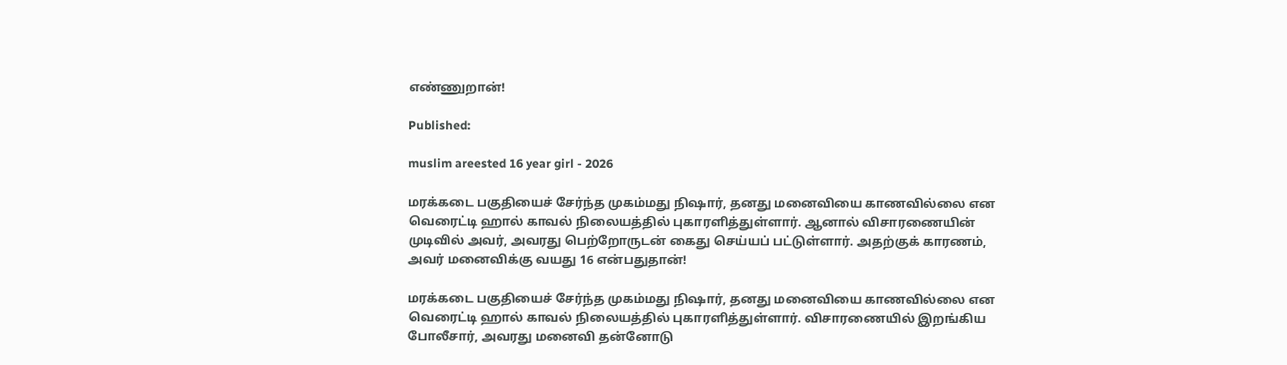எண்ணுறான்!

Published:

muslim areested 16 year girl - 2026

மரக்கடை பகுதியைச் சேர்ந்த முகம்மது நிஷார், தனது மனைவியை காணவில்லை என வெரைட்டி ஹால் காவல் நிலையத்தில் புகாரளித்துள்ளார். ஆனால் விசாரணையின் முடிவில் அவர், அவரது பெற்றோருடன் கைது செய்யப் பட்டுள்ளார். அதற்குக் காரணம், அவர் மனைவிக்கு வயது 16 என்பதுதான்!

மரக்கடை பகுதியைச் சேர்ந்த முகம்மது நிஷார், தனது மனைவியை காணவில்லை என வெரைட்டி ஹால் காவல் நிலையத்தில் புகாரளித்துள்ளார். விசாரணையில் இறங்கிய போலீசார், அவரது மனைவி தன்னோடு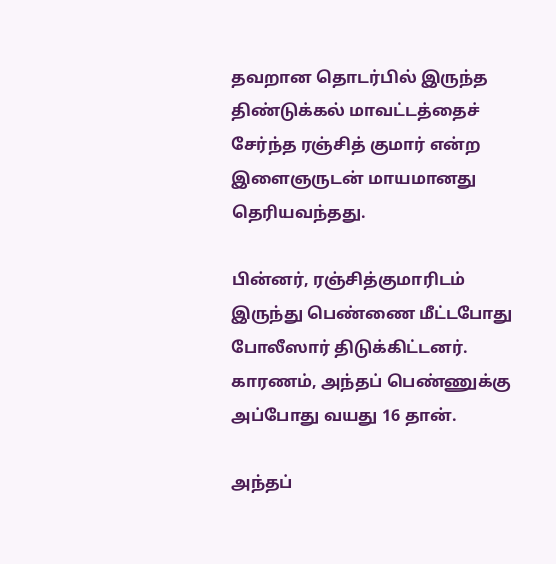தவறான தொடர்பில் இருந்த திண்டுக்கல் மாவட்டத்தைச் சேர்ந்த ரஞ்சித் குமார் என்ற இளைஞருடன் மாயமானது தெரியவந்தது.

பின்னர், ரஞ்சித்குமாரிடம் இருந்து பெண்ணை மீட்டபோது போலீஸார் திடுக்கிட்டனர். காரணம், அந்தப் பெண்ணுக்கு அப்போது வயது 16 தான்.

அந்தப்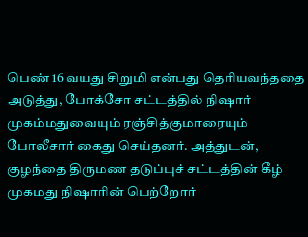பெண் 16 வயது சிறுமி என்பது தெரியவந்ததை அடுத்து, போக்சோ சட்டத்தில் நிஷார் முகம்மதுவையும் ரஞ்சித்குமாரையும் போலீசார் கைது செய்தனர். அத்துடன், குழந்தை திருமண தடுப்புச் சட்டத்தின் கீழ் முகமது நிஷாரின் பெற்றோர்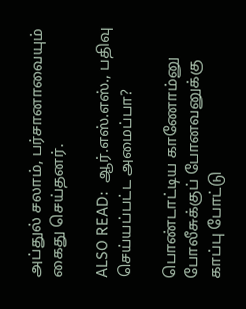அப்துல் சலாம், பர்சானாவையும் கைது செய்தனர்.

ALSO READ:  ஆர்.எஸ்.எஸ்., பதிவு செய்யப்பட்ட அமைப்பா?

பொண்டாட்டிய காணோம்னு போலீசுக்குப் போனவனுக்கு காப்பு போட்டு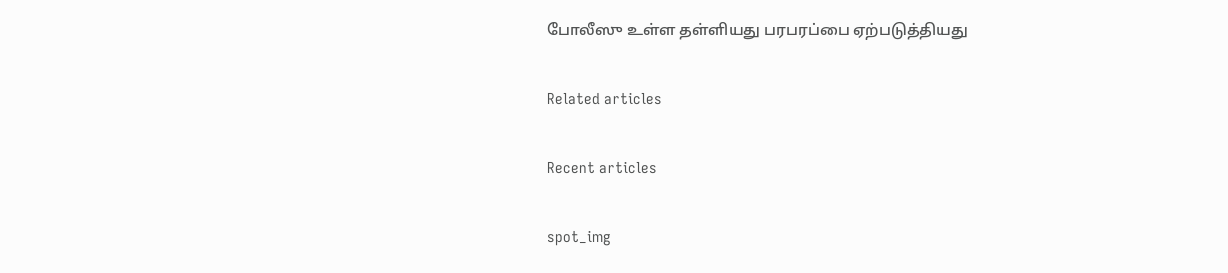போலீஸு உள்ள தள்ளியது பரபரப்பை ஏற்படுத்தியது

Related articles

Recent articles

spot_img